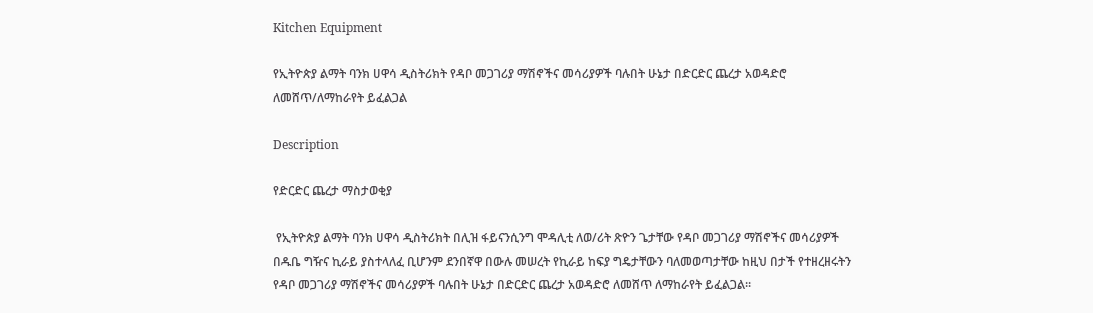Kitchen Equipment

የኢትዮጵያ ልማት ባንክ ሀዋሳ ዲስትሪክት የዳቦ መጋገሪያ ማሽኖችና መሳሪያዎች ባሉበት ሁኔታ በድርድር ጨረታ አወዳድሮ ለመሸጥ/ለማከራየት ይፈልጋል

Description

የድርድር ጨረታ ማስታወቂያ

 የኢትዮጵያ ልማት ባንክ ሀዋሳ ዲስትሪክት በሊዝ ፋይናንሲንግ ሞዳሊቲ ለወ/ሪት ጽዮን ጌታቸው የዳቦ መጋገሪያ ማሽኖችና መሳሪያዎች በዱቤ ግዥና ኪራይ ያስተላለፈ ቢሆንም ደንበኛዋ በውሉ መሠረት የኪራይ ከፍያ ግዴታቸውን ባለመወጣታቸው ከዚህ በታች የተዘረዘሩትን የዳቦ መጋገሪያ ማሽኖችና መሳሪያዎች ባሉበት ሁኔታ በድርድር ጨረታ አወዳድሮ ለመሸጥ ለማከራየት ይፈልጋል፡፡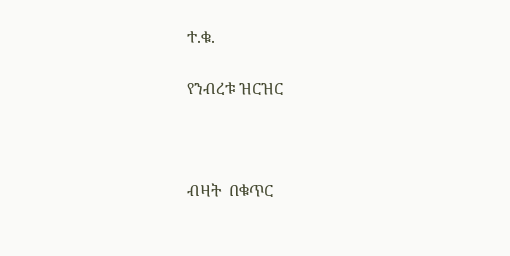ተ.ቁ.

የንብረቱ ዝርዝር



ብዛት  በቁጥር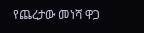የጨረታው መነሻ ዋጋ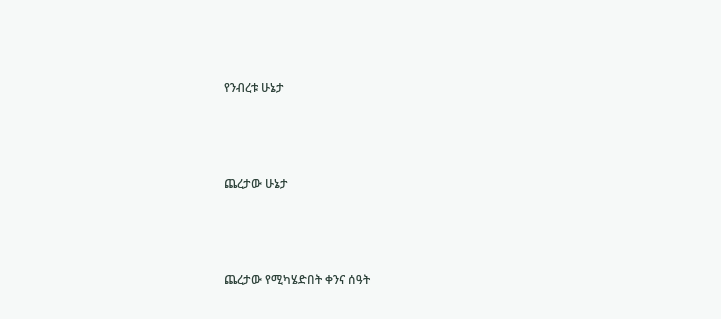የንብረቱ ሁኔታ



ጨረታው ሁኔታ



ጨረታው የሚካሄድበት ቀንና ሰዓት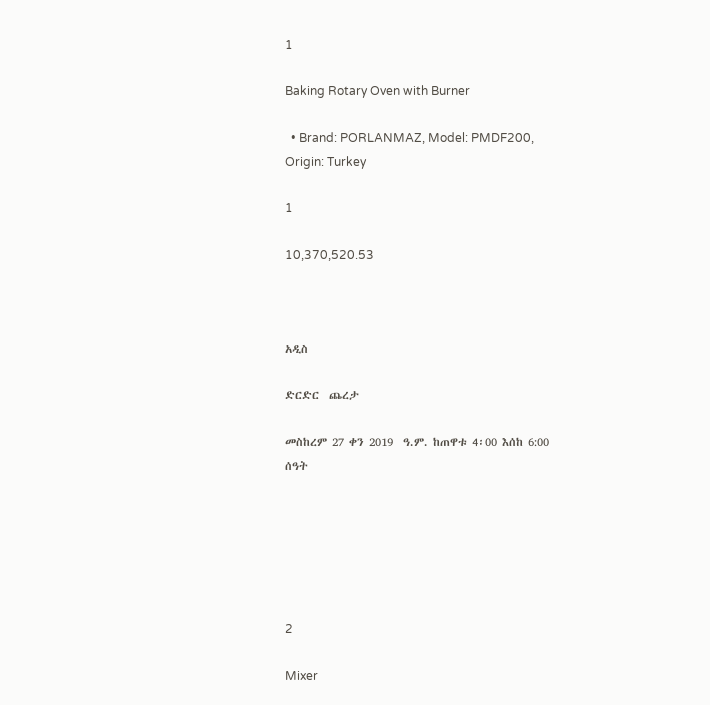1

Baking Rotary Oven with Burner

  • Brand: PORLANMAZ, Model: PMDF200, Origin: Turkey

1

10,370,520.53



አዲስ

ድርድር  ጨረታ

መስከረም 27 ቀን 2019  ዓ.ም. ከጠዋቱ 4፡00 እሰከ 6:00 ሰዓት






2

Mixer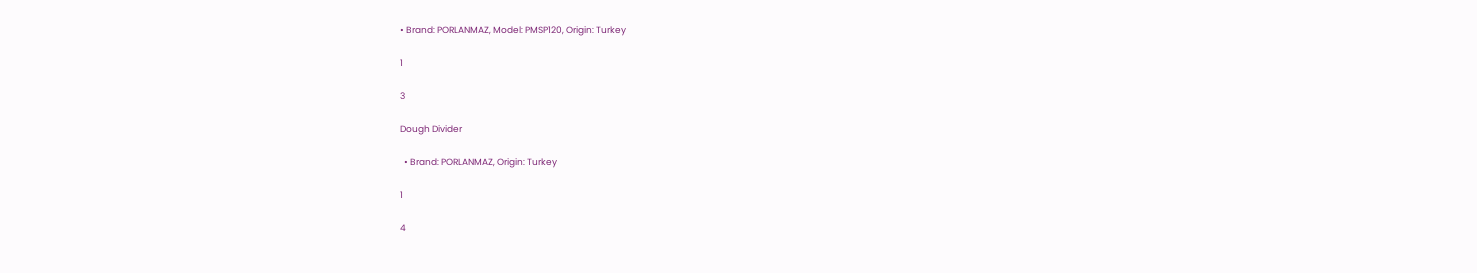• Brand: PORLANMAZ, Model: PMSP120, Origin: Turkey

1

3

Dough Divider

  • Brand: PORLANMAZ, Origin: Turkey

1

4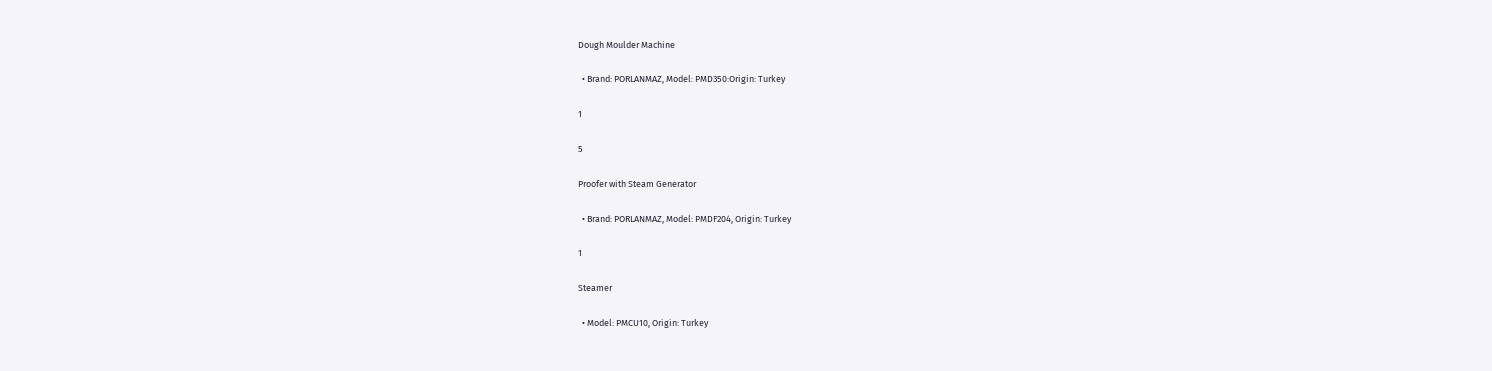Dough Moulder Machine

  • Brand: PORLANMAZ, Model: PMD350:Origin: Turkey

1

5

Proofer with Steam Generator

  • Brand: PORLANMAZ, Model: PMDF204, Origin: Turkey

1

Steamer

  • Model: PMCU10, Origin: Turkey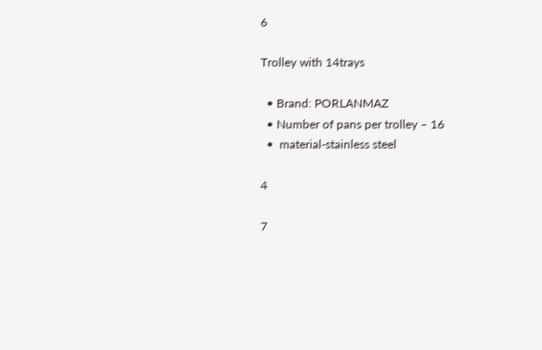6

Trolley with 14trays

  • Brand: PORLANMAZ
  • Number of pans per trolley – 16
  •  material-stainless steel

4

7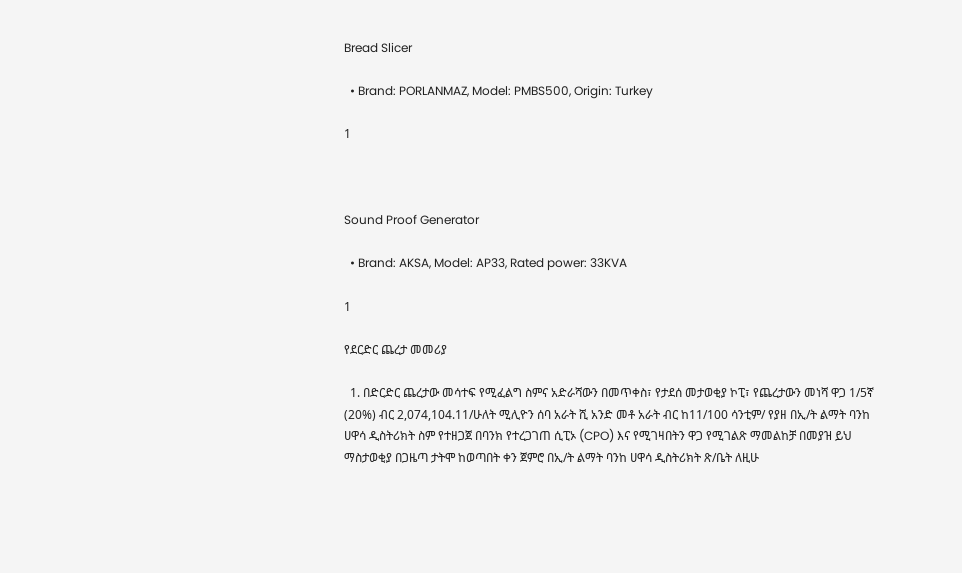Bread Slicer

  • Brand: PORLANMAZ, Model: PMBS500, Origin: Turkey

1



Sound Proof Generator

  • Brand: AKSA, Model: AP33, Rated power: 33KVA

1

የደርድር ጨረታ መመሪያ

  1. በድርድር ጨረታው መሳተፍ የሚፈልግ ስምና አድራሻውን በመጥቀስ፣ የታደሰ መታወቂያ ኮፒ፣ የጨረታውን መነሻ ዋጋ 1/5ኛ (20%) ብር 2,074,104.11/ሁለት ሚሊዮን ሰባ አራት ሺ አንድ መቶ አራት ብር ከ11/100 ሳንቲም/ የያዘ በኢ/ት ልማት ባንከ ሀዋሳ ዲስትሪክት ስም የተዘጋጀ በባንክ የተረጋገጠ ሲፒኦ (CPO) እና የሚገዛበትን ዋጋ የሚገልጽ ማመልከቻ በመያዝ ይህ ማስታወቂያ በጋዜጣ ታትሞ ከወጣበት ቀን ጀምሮ በኢ/ት ልማት ባንከ ሀዋሳ ዲስትሪክት ጽ/ቤት ለዚሁ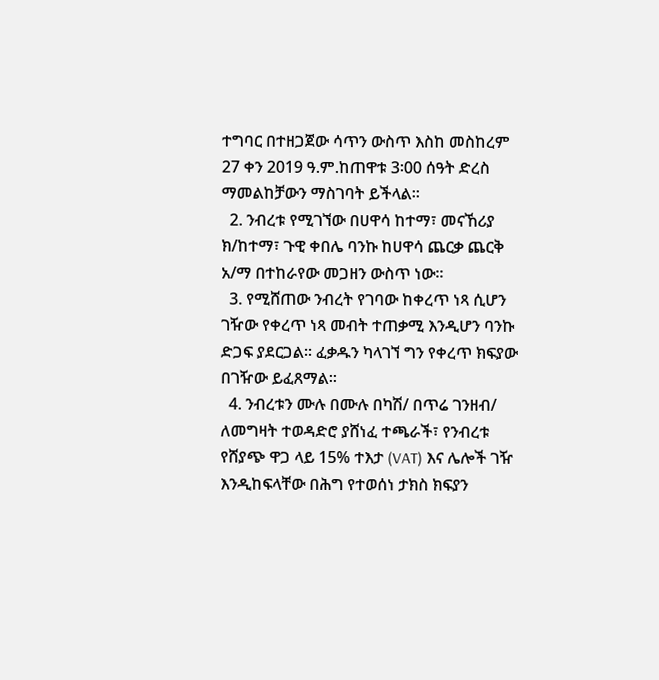ተግባር በተዘጋጀው ሳጥን ውስጥ እስከ መስከረም 27 ቀን 2019 ዓ.ም.ከጠዋቱ 3፡00 ሰዓት ድረስ ማመልከቻውን ማስገባት ይችላል፡፡
  2. ንብረቱ የሚገኘው በሀዋሳ ከተማ፣ መናኸሪያ ክ/ከተማ፣ ጉዊ ቀበሌ ባንኩ ከሀዋሳ ጨርቃ ጨርቅ አ/ማ በተከራየው መጋዘን ውስጥ ነው፡፡
  3. የሚሸጠው ንብረት የገባው ከቀረጥ ነጻ ሲሆን ገዥው የቀረጥ ነጻ መብት ተጠቃሚ እንዲሆን ባንኩ ድጋፍ ያደርጋል፡፡ ፈቃዱን ካላገኘ ግን የቀረጥ ክፍያው በገዥው ይፈጸማል፡፡
  4. ንብረቱን ሙሉ በሙሉ በካሽ/ በጥሬ ገንዘብ/ ለመግዛት ተወዳድሮ ያሸነፈ ተጫራች፣ የንብረቱ የሸያጭ ዋጋ ላይ 15% ተእታ (VAT) እና ሌሎች ገዥ እንዲከፍላቸው በሕግ የተወሰነ ታክስ ክፍያን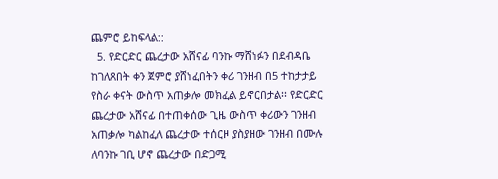ጨምሮ ይከፍላል::
  5. የድርድር ጨረታው አሸናፊ ባንኩ ማሸነፉን በደብዳቤ ከገለጸበት ቀን ጀምሮ ያሸነፈበትን ቀሪ ገንዘብ በ5 ተከታታይ የስራ ቀናት ውስጥ አጠቃሎ መክፈል ይኖርበታል፡፡ የድርድር ጨረታው አሸናፊ በተጠቀሰው ጊዜ ውስጥ ቀሪውን ገንዘብ አጠቃሎ ካልከፈለ ጨረታው ተሰርዞ ያስያዘው ገንዘብ በሙሉ ለባንኩ ገቢ ሆኖ ጨረታው በድጋሚ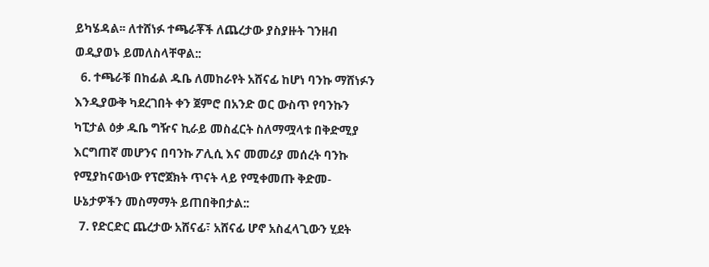ይካሄዳል፡፡ ለተሸነፉ ተጫራቾች ለጨረታው ያስያዙት ገንዘብ ወዲያወኑ ይመለስላቸዋል::
  6. ተጫራቹ በከፊል ዱቤ ለመከራየት አሸናፊ ከሆነ ባንኩ ማሸነፉን እንዲያውቅ ካደረገበት ቀን ጀምሮ በአንድ ወር ውስጥ የባንኩን ካፒታል ዕቃ ዱቤ ግዥና ኪራይ መስፈርት ስለማሟላቱ በቅድሚያ እርግጠኛ መሆንና በባንኩ ፖሊሲ እና መመሪያ መሰረት ባንኩ የሚያከናውነው የፕሮጀክት ጥናት ላይ የሚቀመጡ ቅድመ-ሁኔታዎችን መስማማት ይጠበቅበታል::
  7. የድርድር ጨረታው አሸናፊ፣ አሸናፊ ሆኖ አስፈላጊውን ሂደት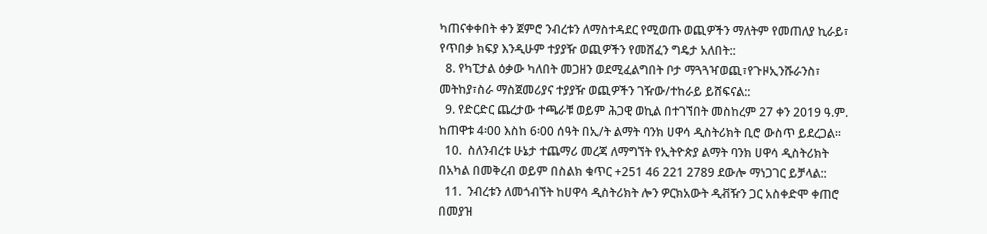ካጠናቀቀበት ቀን ጀምሮ ንብረቱን ለማስተዳደር የሚወጡ ወጪዎችን ማለትም የመጠለያ ኪራይ፣ የጥበቃ ክፍያ እንዲሁም ተያያዥ ወጪዎችን የመሸፈን ግዴታ አለበት::
  8. የካፒታል ዕቃው ካለበት መጋዘን ወደሚፈልግበት ቦታ ማጓጓዣወጪ፣የጉዞኢንሹራንስ፣ መትከያ፣ስራ ማስጀመሪያና ተያያዥ ወጪዎችን ገዥው/ተከራይ ይሸፍናል::
  9. የድርድር ጨረታው ተጫራቹ ወይም ሕጋዊ ወኪል በተገኘበት መስከረም 27 ቀን 2019 ዓ.ም. ከጠዋቱ 4፡00 እስከ 6፡00 ሰዓት በኢ/ት ልማት ባንክ ሀዋሳ ዲስትሪክት ቢሮ ውስጥ ይደረጋል፡፡
  10.  ስለንብረቱ ሁኔታ ተጨማሪ መረጃ ለማግኘት የኢትዮጵያ ልማት ባንክ ሀዋሳ ዲስትሪክት በአካል በመቅረብ ወይም በስልክ ቁጥር +251 46 221 2789 ደውሎ ማነጋገር ይቻላል::
  11.  ንብረቱን ለመጎብኘት ከሀዋሳ ዲስትሪክት ሎን ዎርክአውት ዲቭዥን ጋር አስቀድሞ ቀጠሮ በመያዝ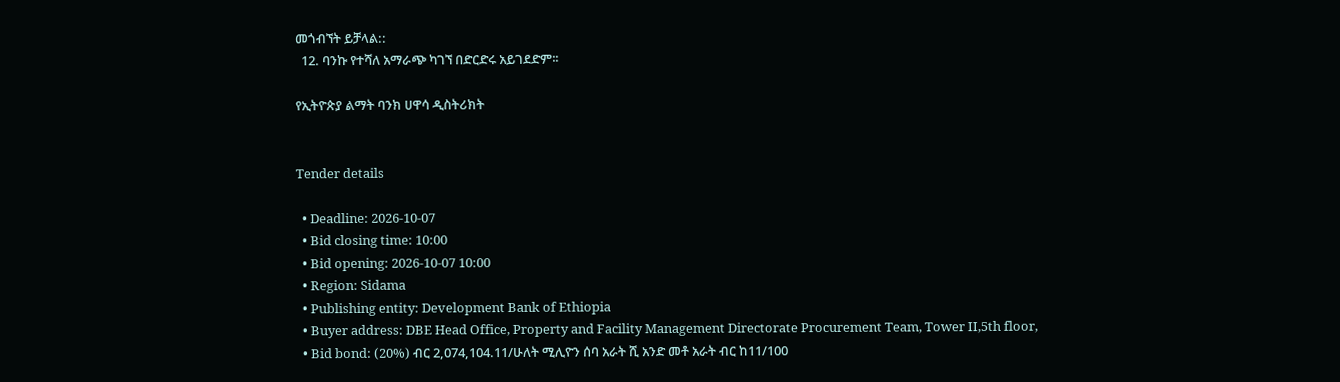መጎብኘት ይቻላል::
  12. ባንኩ የተሻለ አማራጭ ካገኘ በድርድሩ አይገደድም፡፡

የኢትዮጵያ ልማት ባንክ ሀዋሳ ዲስትሪክት


Tender details

  • Deadline: 2026-10-07
  • Bid closing time: 10:00
  • Bid opening: 2026-10-07 10:00
  • Region: Sidama
  • Publishing entity: Development Bank of Ethiopia
  • Buyer address: DBE Head Office, Property and Facility Management Directorate Procurement Team, Tower II,5th floor,
  • Bid bond: (20%) ብር 2,074,104.11/ሁለት ሚሊዮን ሰባ አራት ሺ አንድ መቶ አራት ብር ከ11/100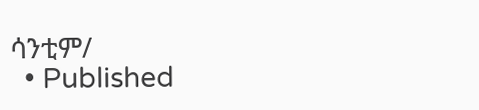ሳንቲም/
  • Published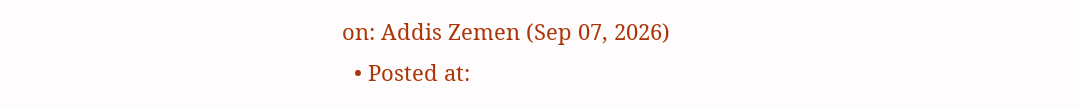on: Addis Zemen (Sep 07, 2026)
  • Posted at: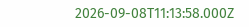2026-09-08T11:13:58.000Z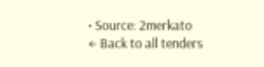• Source: 2merkato
← Back to all tenders